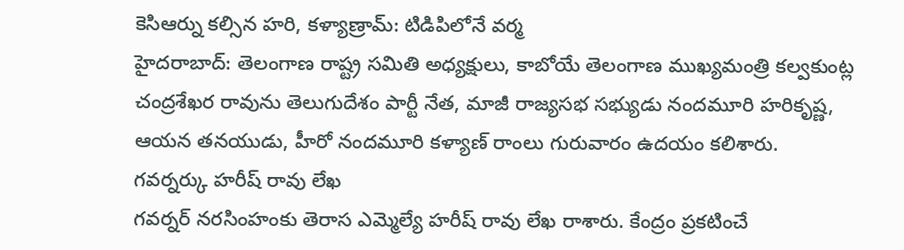కెసిఆర్ను కల్సిన హరి, కళ్యాణ్రామ్: టిడిపిలోనే వర్మ
హైదరాబాద్: తెలంగాణ రాష్ట్ర సమితి అధ్యక్షులు, కాబోయే తెలంగాణ ముఖ్యమంత్రి కల్వకుంట్ల చంద్రశేఖర రావును తెలుగుదేశం పార్టీ నేత, మాజీ రాజ్యసభ సభ్యుడు నందమూరి హరికృష్ణ, ఆయన తనయుడు, హీరో నందమూరి కళ్యాణ్ రాంలు గురువారం ఉదయం కలిశారు.
గవర్నర్కు హరీష్ రావు లేఖ
గవర్నర్ నరసింహంకు తెరాస ఎమ్మెల్యే హరీష్ రావు లేఖ రాశారు. కేంద్రం ప్రకటించే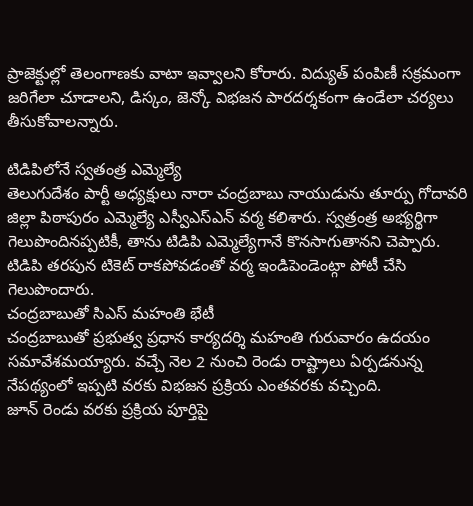ప్రాజెక్టుల్లో తెలంగాణకు వాటా ఇవ్వాలని కోరారు. విద్యుత్ పంపిణీ సక్రమంగా జరిగేలా చూడాలని, డిస్కం, జెన్కో విభజన పారదర్శకంగా ఉండేలా చర్యలు తీసుకోవాలన్నారు.

టిడిపిలోనే స్వతంత్ర ఎమ్మెల్యే
తెలుగుదేశం పార్టీ అధ్యక్షులు నారా చంద్రబాబు నాయుడును తూర్పు గోదావరి జిల్లా పిఠాపురం ఎమ్మెల్యే ఎస్వీఎస్ఎన్ వర్మ కలిశారు. స్వత్రంత్ర అభ్యర్థిగా గెలుపొందినప్పటికీ, తాను టిడిపి ఎమ్మెల్యేగానే కొనసాగుతానని చెప్పారు. టిడిపి తరపున టికెట్ రాకపోవడంతో వర్మ ఇండిపెండెంట్గా పోటీ చేసి గెలుపొందారు.
చంద్రబాబుతో సిఎస్ మహంతి భేటీ
చంద్రబాబుతో ప్రభుత్వ ప్రధాన కార్యదర్శి మహంతి గురువారం ఉదయం సమావేశమయ్యారు. వచ్చే నెల 2 నుంచి రెండు రాష్ట్రాలు ఏర్పడనున్న నేపథ్యంలో ఇప్పటి వరకు విభజన ప్రక్రియ ఎంతవరకు వచ్చింది.
జూన్ రెండు వరకు ప్రక్రియ పూర్తిపై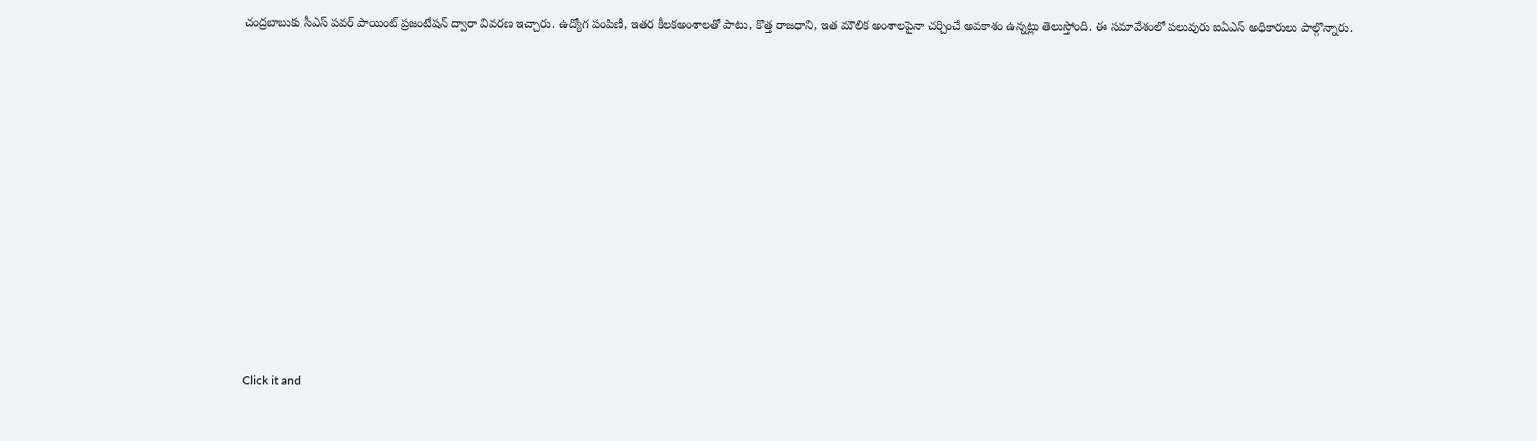చంద్రబాబుకు సీఎస్ పవర్ పాయింట్ ప్రజంటేషన్ ద్వారా వివరణ ఇచ్చారు. ఉద్యోగ పంపిణీ, ఇతర కీలకఅంశాలతో పాటు, కొత్త రాజధాని, ఇత మౌలిక అంశాలపైనా చర్చించే అవకాశం ఉన్నట్లు తెలుస్తోంది. ఈ సమావేశంలో పలువురు ఐఏఎస్ అధికారులు పాల్గొన్నారు.












Click it and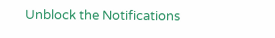Unblock the Notifications